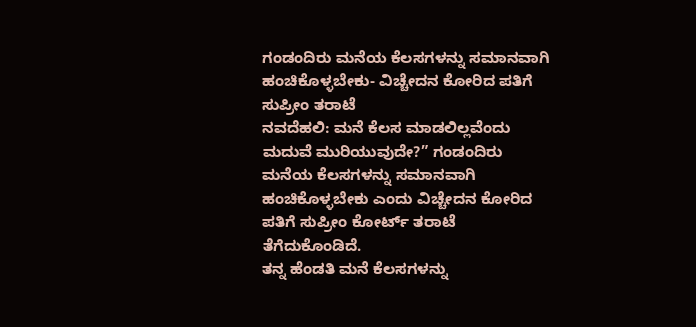ಗಂಡಂದಿರು ಮನೆಯ ಕೆಲಸಗಳನ್ನು ಸಮಾನವಾಗಿ ಹಂಚಿಕೊಳ್ಳಬೇಕು- ವಿಚ್ಚೇದನ ಕೋರಿದ ಪತಿಗೆ ಸುಪ್ರೀಂ ತರಾಟೆ
ನವದೆಹಲಿ: ಮನೆ ಕೆಲಸ ಮಾಡಲಿಲ್ಲವೆಂದು ಮದುವೆ ಮುರಿಯುವುದೇ?” ಗಂಡಂದಿರು ಮನೆಯ ಕೆಲಸಗಳನ್ನು ಸಮಾನವಾಗಿ ಹಂಚಿಕೊಳ್ಳಬೇಕು ಎಂದು ವಿಚ್ಚೇದನ ಕೋರಿದ ಪತಿಗೆ ಸುಪ್ರೀಂ ಕೋರ್ಟ್ ತರಾಟೆ ತೆಗೆದುಕೊಂಡಿದೆ.
ತನ್ನ ಹೆಂಡತಿ ಮನೆ ಕೆಲಸಗಳನ್ನು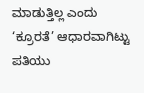ಮಾಡುತ್ತಿಲ್ಲ ಎಂದು ‘ಕ್ರೂರತೆ’ ಆಧಾರವಾಗಿಟ್ಟು ಪತಿಯು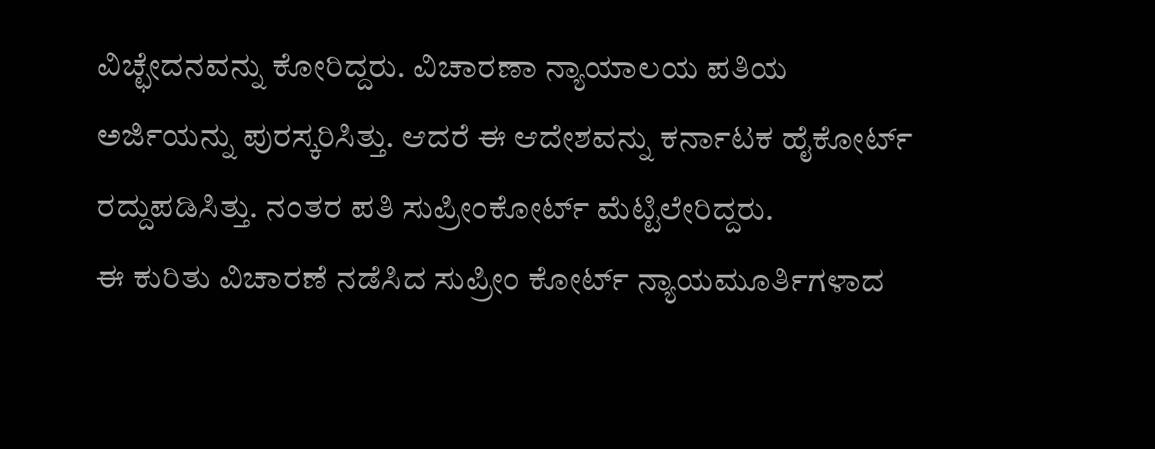ವಿಚ್ಛೇದನವನ್ನು ಕೋರಿದ್ದರು. ವಿಚಾರಣಾ ನ್ಯಾಯಾಲಯ ಪತಿಯ ಅರ್ಜಿಯನ್ನು ಪುರಸ್ಕರಿಸಿತ್ತು. ಆದರೆ ಈ ಆದೇಶವನ್ನು ಕರ್ನಾಟಕ ಹೈಕೋರ್ಟ್ ರದ್ದುಪಡಿಸಿತ್ತು. ನಂತರ ಪತಿ ಸುಪ್ರೀಂಕೋರ್ಟ್ ಮೆಟ್ಟಿಲೇರಿದ್ದರು.
ಈ ಕುರಿತು ವಿಚಾರಣೆ ನಡೆಸಿದ ಸುಪ್ರೀಂ ಕೋರ್ಟ್ ನ್ಯಾಯಮೂರ್ತಿಗಳಾದ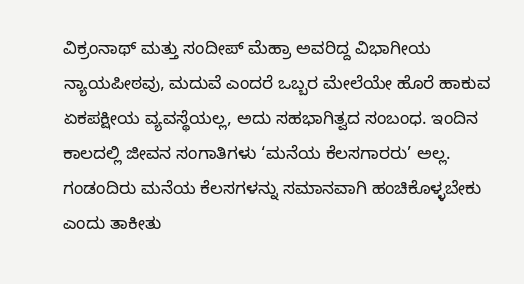ವಿಕ್ರಂನಾಥ್ ಮತ್ತು ಸಂದೀಪ್ ಮೆಹ್ರಾ ಅವರಿದ್ದ ವಿಭಾಗೀಯ ನ್ಯಾಯಪೀಠವು, ಮದುವೆ ಎಂದರೆ ಒಬ್ಬರ ಮೇಲೆಯೇ ಹೊರೆ ಹಾಕುವ ಏಕಪಕ್ಷೀಯ ವ್ಯವಸ್ಥೆಯಲ್ಲ, ಅದು ಸಹಭಾಗಿತ್ವದ ಸಂಬಂಧ. ಇಂದಿನ ಕಾಲದಲ್ಲಿ ಜೀವನ ಸಂಗಾತಿಗಳು ‘ಮನೆಯ ಕೆಲಸಗಾರರು’ ಅಲ್ಲ. ಗಂಡಂದಿರು ಮನೆಯ ಕೆಲಸಗಳನ್ನು ಸಮಾನವಾಗಿ ಹಂಚಿಕೊಳ್ಳಬೇಕು ಎಂದು ತಾಕೀತು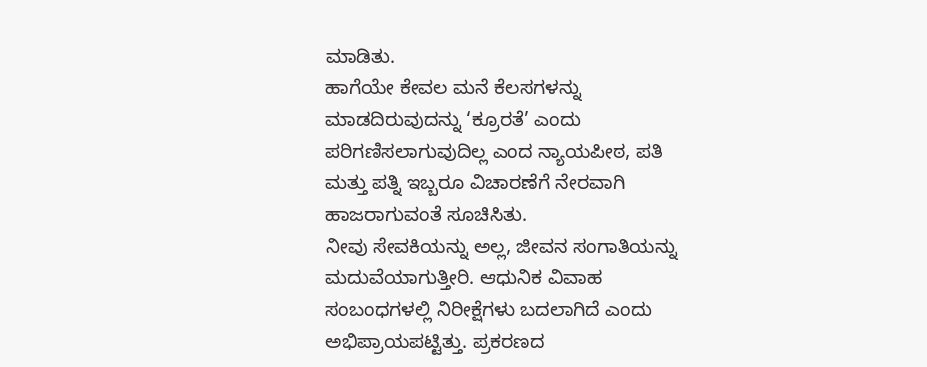ಮಾಡಿತು.
ಹಾಗೆಯೇ ಕೇವಲ ಮನೆ ಕೆಲಸಗಳನ್ನು ಮಾಡದಿರುವುದನ್ನು ‘ಕ್ರೂರತೆ’ ಎಂದು ಪರಿಗಣಿಸಲಾಗುವುದಿಲ್ಲ ಎಂದ ನ್ಯಾಯಪೀಠ, ಪತಿ ಮತ್ತು ಪತ್ನಿ ಇಬ್ಬರೂ ವಿಚಾರಣೆಗೆ ನೇರವಾಗಿ ಹಾಜರಾಗುವಂತೆ ಸೂಚಿಸಿತು.
ನೀವು ಸೇವಕಿಯನ್ನು ಅಲ್ಲ, ಜೀವನ ಸಂಗಾತಿಯನ್ನು ಮದುವೆಯಾಗುತ್ತೀರಿ. ಆಧುನಿಕ ವಿವಾಹ ಸಂಬಂಧಗಳಲ್ಲಿ ನಿರೀಕ್ಷೆಗಳು ಬದಲಾಗಿದೆ ಎಂದು ಅಭಿಪ್ರಾಯಪಟ್ಟಿತ್ತು. ಪ್ರಕರಣದ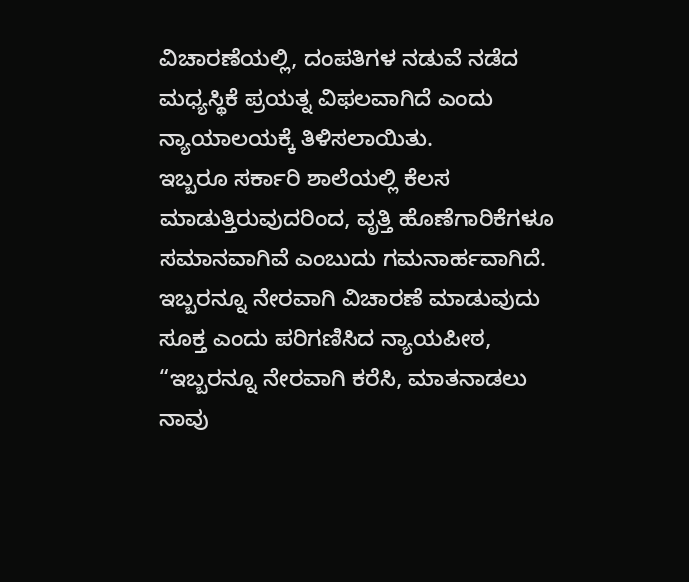ವಿಚಾರಣೆಯಲ್ಲಿ, ದಂಪತಿಗಳ ನಡುವೆ ನಡೆದ ಮಧ್ಯಸ್ಥಿಕೆ ಪ್ರಯತ್ನ ವಿಫಲವಾಗಿದೆ ಎಂದು ನ್ಯಾಯಾಲಯಕ್ಕೆ ತಿಳಿಸಲಾಯಿತು.
ಇಬ್ಬರೂ ಸರ್ಕಾರಿ ಶಾಲೆಯಲ್ಲಿ ಕೆಲಸ ಮಾಡುತ್ತಿರುವುದರಿಂದ, ವೃತ್ತಿ ಹೊಣೆಗಾರಿಕೆಗಳೂ ಸಮಾನವಾಗಿವೆ ಎಂಬುದು ಗಮನಾರ್ಹವಾಗಿದೆ. ಇಬ್ಬರನ್ನೂ ನೇರವಾಗಿ ವಿಚಾರಣೆ ಮಾಡುವುದು ಸೂಕ್ತ ಎಂದು ಪರಿಗಣಿಸಿದ ನ್ಯಾಯಪೀಠ, “ಇಬ್ಬರನ್ನೂ ನೇರವಾಗಿ ಕರೆಸಿ, ಮಾತನಾಡಲು ನಾವು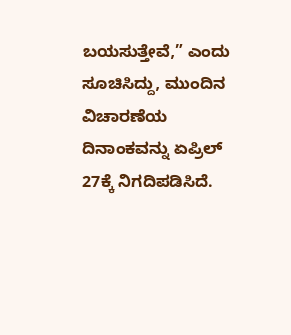ಬಯಸುತ್ತೇವೆ,” ಎಂದು ಸೂಚಿಸಿದ್ದು, ಮುಂದಿನ ವಿಚಾರಣೆಯ ದಿನಾಂಕವನ್ನು ಏಪ್ರಿಲ್ 27ಕ್ಕೆ ನಿಗದಿಪಡಿಸಿದೆ.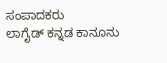ಸಂಪಾದಕರು
ಲಾಗೈಡ್ ಕನ್ನಡ ಕಾನೂನು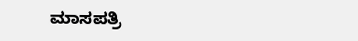ಮಾಸಪತ್ರಿ